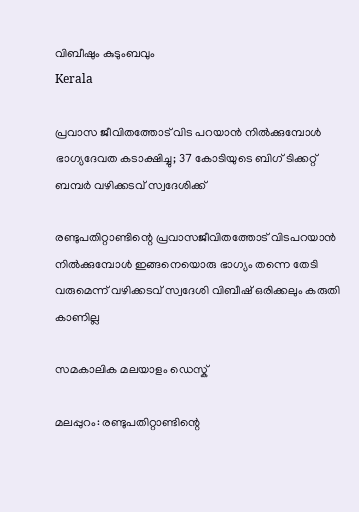വിബീഷും കുടുംബവും
Kerala

പ്രവാസ ജീവിതത്തോട് വിട പറയാന്‍ നില്‍ക്കുമ്പോള്‍ ഭാഗ്യദേവത കടാക്ഷിച്ചു; 37 കോടിയുടെ ബിഗ് ടിക്കറ്റ് ബമ്പര്‍ വഴിക്കടവ് സ്വദേശിക്ക്

രണ്ടുപതിറ്റാണ്ടിന്റെ പ്രവാസജീവിതത്തോട് വിടപറയാന്‍ നില്‍ക്കുമ്പോള്‍ ഇങ്ങനെയൊരു ഭാഗ്യം തന്നെ തേടി വരുമെന്ന് വഴിക്കടവ് സ്വദേശി വിബീഷ് ഒരിക്കലും കരുതി കാണില്ല

സമകാലിക മലയാളം ഡെസ്ക്

മലപ്പുറം: രണ്ടുപതിറ്റാണ്ടിന്റെ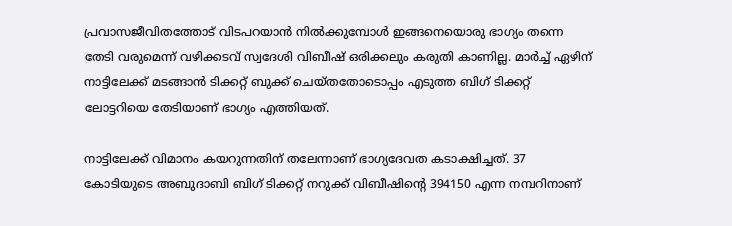പ്രവാസജീവിതത്തോട് വിടപറയാന്‍ നില്‍ക്കുമ്പോള്‍ ഇങ്ങനെയൊരു ഭാഗ്യം തന്നെ തേടി വരുമെന്ന് വഴിക്കടവ് സ്വദേശി വിബീഷ് ഒരിക്കലും കരുതി കാണില്ല. മാര്‍ച്ച് ഏഴിന് നാട്ടിലേക്ക് മടങ്ങാന്‍ ടിക്കറ്റ് ബുക്ക് ചെയ്തതോടൊപ്പം എടുത്ത ബിഗ് ടിക്കറ്റ് ലോട്ടറിയെ തേടിയാണ് ഭാഗ്യം എത്തിയത്.

നാട്ടിലേക്ക് വിമാനം കയറുന്നതിന് തലേന്നാണ് ഭാഗ്യദേവത കടാക്ഷിച്ചത്. 37 കോടിയുടെ അബുദാബി ബിഗ് ടിക്കറ്റ് നറുക്ക് വിബീഷിന്റെ 394150 എന്ന നമ്പറിനാണ്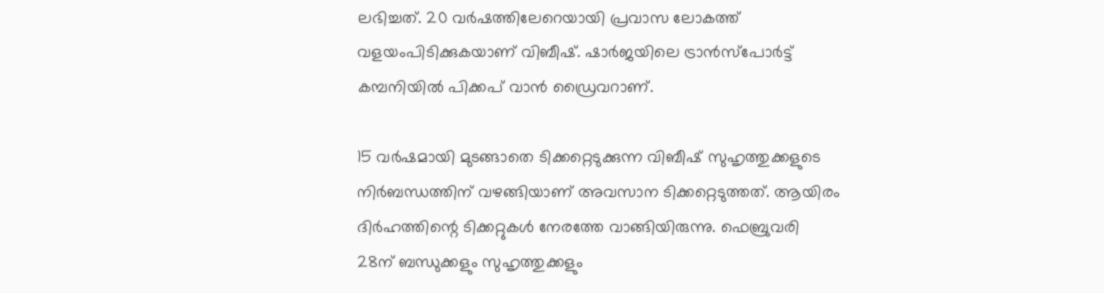ലഭിച്ചത്. 20 വര്‍ഷത്തിലേറെയായി പ്രവാസ ലോകത്ത് വളയംപിടിക്കുകയാണ് വിബീഷ്. ഷാര്‍ജയിലെ ട്രാന്‍സ്‌പോര്‍ട്ട് കമ്പനിയില്‍ പിക്കപ് വാന്‍ ഡ്രൈവറാണ്.

15 വര്‍ഷമായി മുടങ്ങാതെ ടിക്കറ്റെടുക്കുന്ന വിബീഷ് സുഹൃത്തുക്കളുടെ നിര്‍ബന്ധത്തിന് വഴങ്ങിയാണ് അവസാന ടിക്കറ്റെടുത്തത്. ആയിരം ദിര്‍ഹത്തിന്റെ ടിക്കറ്റുകള്‍ നേരത്തേ വാങ്ങിയിരുന്നു. ഫെബ്രുവരി 28ന് ബന്ധുക്കളും സുഹൃത്തുക്കളും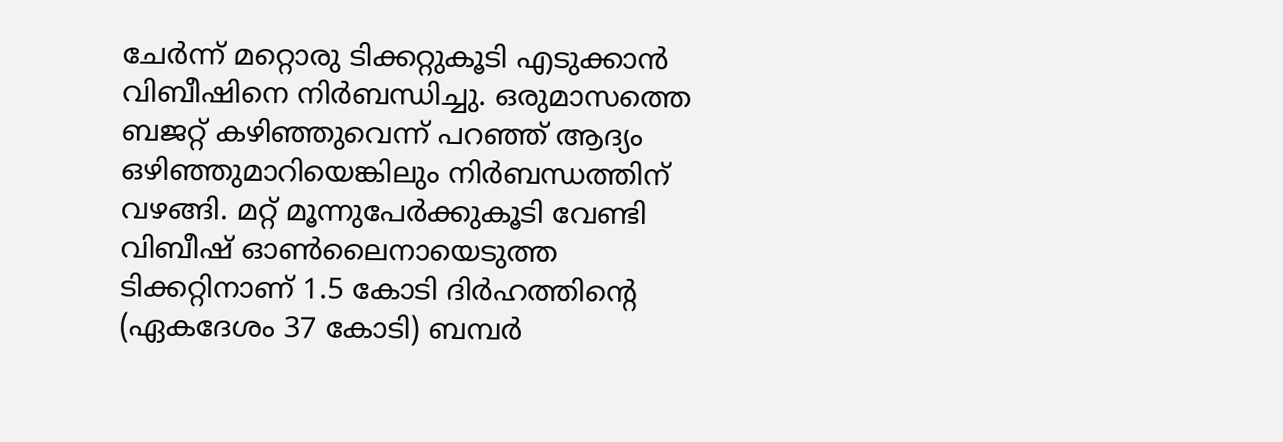ചേര്‍ന്ന് മറ്റൊരു ടിക്കറ്റുകൂടി എടുക്കാന്‍ വിബീഷിനെ നിര്‍ബന്ധിച്ചു. ഒരുമാസത്തെ ബജറ്റ് കഴിഞ്ഞുവെന്ന് പറഞ്ഞ് ആദ്യം ഒഴിഞ്ഞുമാറിയെങ്കിലും നിര്‍ബന്ധത്തിന് വഴങ്ങി. മറ്റ് മൂന്നുപേര്‍ക്കുകൂടി വേണ്ടി വിബീഷ് ഓണ്‍ലൈനായെടുത്ത ടിക്കറ്റിനാണ് 1.5 കോടി ദിര്‍ഹത്തിന്റെ (ഏകദേശം 37 കോടി) ബമ്പര്‍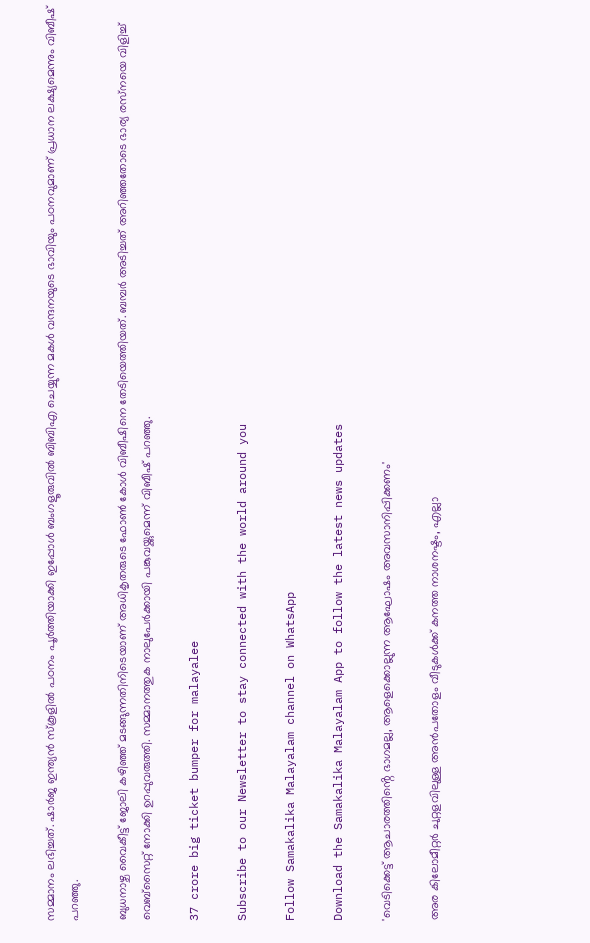സമ്മാനം ലഭിച്ചത്. ഷാര്‍ജ ഇന്ത്യന്‍ സ്‌കൂളില്‍ പഠനം പൂര്‍ത്തിയാക്കി ഇപ്പോള്‍ ബംഗളൂരുവില്‍ ബിബിഎ ചെയ്യുന്ന മകള്‍ വന്ദനയുടെ ഭാവിയും പഠനവുമാണ് പ്രധാന ലക്ഷ്യമെന്നും വിബീഷ് പറഞ്ഞു.

ബുധനാഴ്ച വൈകീട്ട് ജോലി കഴിഞ്ഞ് മടങ്ങുന്നതിനിടെയാണ് അധികൃതരുടെ ഫോണ്‍ കോള്‍ വിബീഷിനെ തേടിയെത്തിയത്. ബമ്പര്‍ അടിച്ചത് അറിഞ്ഞതോടെ ഭാര്യ രസ്‌നയെ വിളിച്ച് വെബ്‌സൈറ്റ് നോക്കി ഉറപ്പുവരുത്തി. സമ്മാനത്തുക നാലുപേര്‍ക്കായി പങ്കുവയ്ക്കുമെന്ന് വിബീഷ് പറഞ്ഞു.

37 crore big ticket bumper for malayalee

Subscribe to our Newsletter to stay connected with the world around you

Follow Samakalika Malayalam channel on WhatsApp

Download the Samakalika Malayalam App to follow the latest news updates

'വെടിക്കെട്ട് ആചാരത്തിൻ്റെ ഭാഗമല്ല, ആളെക്കൊല്ലുന്ന ആഘോഷം അവസാനിപ്പിക്കണം'

അര കിലോമീറ്റര്‍ ചുറ്റളവിലുള്ള അന്‍പതോളം വീടുകള്‍ക്ക് കനത്ത നാശനഷ്ടം, എല്ലാ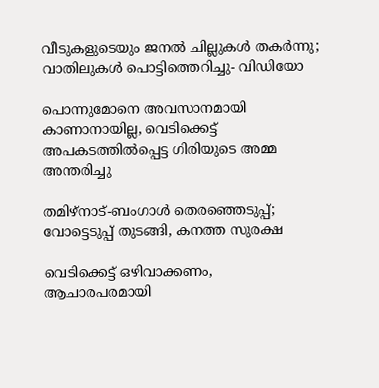വീടുകളുടെയും ജനല്‍ ചില്ലുകള്‍ തകര്‍ന്നു; വാതിലുകള്‍ പൊട്ടിത്തെറിച്ചു- വിഡിയോ

പൊന്നുമോനെ അവസാനമായി കാണാനായില്ല, വെടിക്കെട്ട് അപകടത്തിൽപ്പെട്ട ഗിരിയുടെ അമ്മ അന്തരിച്ചു

തമിഴ്നാട്-ബംഗാൾ തെരഞ്ഞെടുപ്പ്; വോട്ടെടുപ്പ് തുടങ്ങി, കനത്ത സുരക്ഷ

വെടിക്കെട്ട് ഒഴിവാക്കണം, ആചാരപരമായി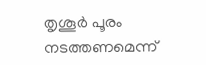തൃശൂര്‍ പൂരം നടത്തണമെന്ന്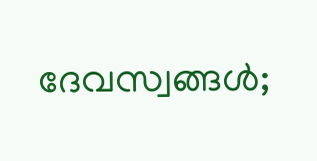ദേവസ്വങ്ങള്‍;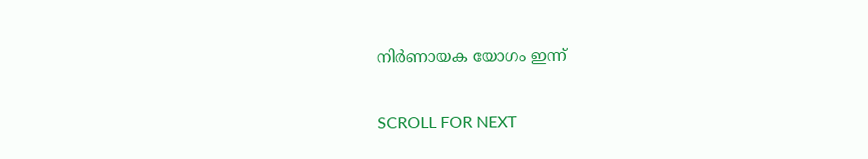നിര്‍ണായക യോഗം ഇന്ന്

SCROLL FOR NEXT